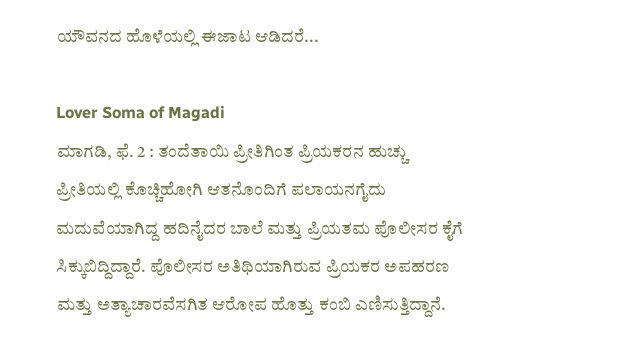ಯೌವನದ ಹೊಳೆಯಲ್ಲಿ ಈಜಾಟ ಆಡಿದರೆ...

Lover Soma of Magadi
ಮಾಗಡಿ, ಫೆ. 2 : ತಂದೆತಾಯಿ ಪ್ರೀತಿಗಿಂತ ಪ್ರಿಯಕರನ ಹುಚ್ಚು ಪ್ರೀತಿಯಲ್ಲಿ ಕೊಚ್ಚಿಹೋಗಿ ಆತನೊಂದಿಗೆ ಪಲಾಯನಗೈದು ಮದುವೆಯಾಗಿದ್ದ ಹದಿನೈದರ ಬಾಲೆ ಮತ್ತು ಪ್ರಿಯತಮ ಪೊಲೀಸರ ಕೈಗೆ ಸಿಕ್ಕುಬಿದ್ದಿದ್ದಾರೆ. ಪೊಲೀಸರ ಅತಿಥಿಯಾಗಿರುವ ಪ್ರಿಯಕರ ಅಪಹರಣ ಮತ್ತು ಅತ್ಯಾಚಾರವೆಸಗಿತ ಆರೋಪ ಹೊತ್ತು ಕಂಬಿ ಎಣಿಸುತ್ತಿದ್ದಾನೆ.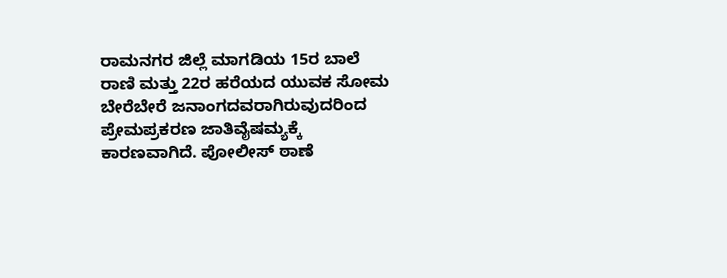ರಾಮನಗರ ಜಿಲ್ಲೆ ಮಾಗಡಿಯ 15ರ ಬಾಲೆ ರಾಣಿ ಮತ್ತು 22ರ ಹರೆಯದ ಯುವಕ ಸೋಮ ಬೇರೆಬೇರೆ ಜನಾಂಗದವರಾಗಿರುವುದರಿಂದ ಪ್ರೇಮಪ್ರಕರಣ ಜಾತಿವೈಷಮ್ಯಕ್ಕೆ ಕಾರಣವಾಗಿದೆ. ಪೋಲೀಸ್ ಠಾಣೆ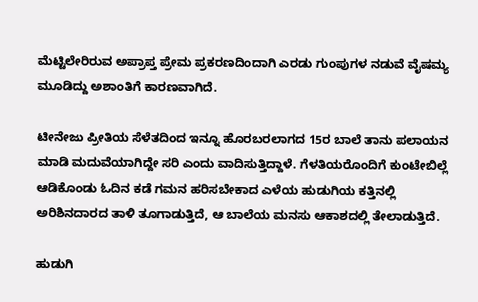ಮೆಟ್ಟಿಲೇರಿರುವ ಅಪ್ರಾಪ್ತ ಪ್ರೇಮ ಪ್ರಕರಣದಿಂದಾಗಿ ಎರಡು ಗುಂಪುಗಳ ನಡುವೆ ವೈಷಮ್ಯ ಮೂಡಿದ್ದು ಅಶಾಂತಿಗೆ ಕಾರಣವಾಗಿದೆ.

ಟೀನೇಜು ಪ್ರೀತಿಯ ಸೆಳೆತದಿಂದ ಇನ್ನೂ ಹೊರಬರಲಾಗದ 15ರ ಬಾಲೆ ತಾನು ಪಲಾಯನ ಮಾಡಿ ಮದುವೆಯಾಗಿದ್ದೇ ಸರಿ ಎಂದು ವಾದಿಸುತ್ತಿದ್ದಾಳೆ. ಗೆಳತಿಯರೊಂದಿಗೆ ಕುಂಟೇಬಿಲ್ಲೆ ಆಡಿಕೊಂಡು ಓದಿನ ಕಡೆ ಗಮನ ಹರಿಸಬೇಕಾದ ಎಳೆಯ ಹುಡುಗಿಯ ಕತ್ತಿನಲ್ಲಿ ಅರಿಶಿನದಾರದ ತಾಳಿ ತೂಗಾಡುತ್ತಿದೆ, ಆ ಬಾಲೆಯ ಮನಸು ಆಕಾಶದಲ್ಲಿ ತೇಲಾಡುತ್ತಿದೆ.

ಹುಡುಗಿ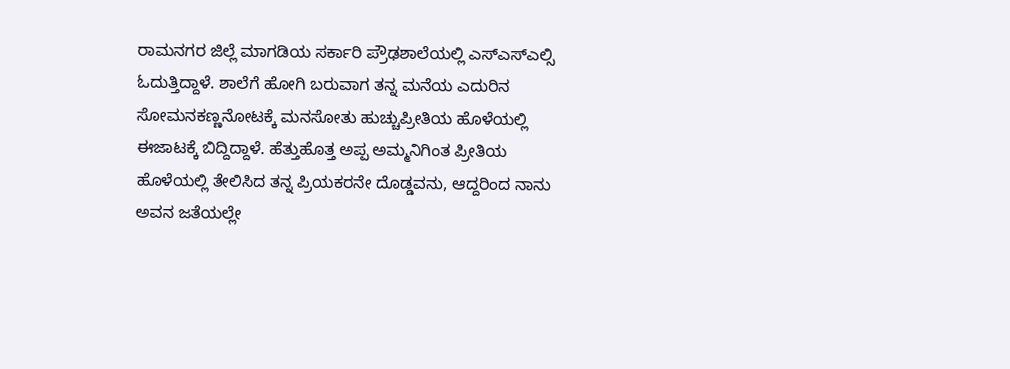ರಾಮನಗರ ಜಿಲ್ಲೆ ಮಾಗಡಿಯ ಸರ್ಕಾರಿ ಪ್ರೌಢಶಾಲೆಯಲ್ಲಿ ಎಸ್ಎಸ್ಎಲ್ಸಿ ಓದುತ್ತಿದ್ದಾಳೆ. ಶಾಲೆಗೆ ಹೋಗಿ ಬರುವಾಗ ತನ್ನ ಮನೆಯ ಎದುರಿನ ಸೋಮನಕಣ್ಣನೋಟಕ್ಕೆ ಮನಸೋತು ಹುಚ್ಚುಪ್ರೀತಿಯ ಹೊಳೆಯಲ್ಲಿ ಈಜಾಟಕ್ಕೆ ಬಿದ್ದಿದ್ದಾಳೆ. ಹೆತ್ತುಹೊತ್ತ ಅಪ್ಪ ಅಮ್ಮನಿಗಿಂತ ಪ್ರೀತಿಯ ಹೊಳೆಯಲ್ಲಿ ತೇಲಿಸಿದ ತನ್ನ ಪ್ರಿಯಕರನೇ ದೊಡ್ಡವನು, ಆದ್ದರಿಂದ ನಾನು ಅವನ ಜತೆಯಲ್ಲೇ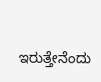ಇರುತ್ತೇನೆಂದು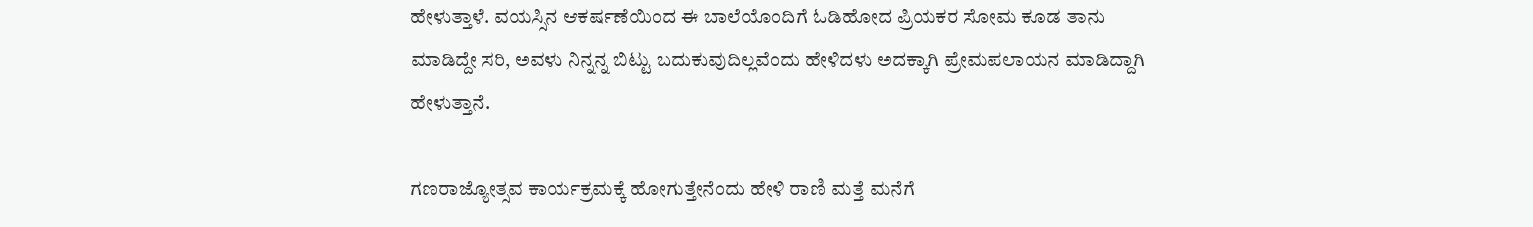ಹೇಳುತ್ತಾಳೆ. ವಯಸ್ಸಿನ ಆಕರ್ಷಣೆಯಿಂದ ಈ ಬಾಲೆಯೊಂದಿಗೆ ಓಡಿಹೋದ ಪ್ರಿಯಕರ ಸೋಮ ಕೂಡ ತಾನು ಮಾಡಿದ್ದೇ ಸರಿ, ಅವಳು ನಿನ್ನನ್ನ ಬಿಟ್ಟು ಬದುಕುವುದಿಲ್ಲವೆಂದು ಹೇಳಿದಳು ಅದಕ್ಕಾಗಿ ಪ್ರೇಮಪಲಾಯನ ಮಾಡಿದ್ದಾಗಿ ಹೇಳುತ್ತಾನೆ.

ಗಣರಾಜ್ಯೋತ್ಸವ ಕಾರ್ಯಕ್ರಮಕ್ಕೆ ಹೋಗುತ್ತೇನೆಂದು ಹೇಳಿ ರಾಣಿ ಮತ್ತೆ ಮನೆಗೆ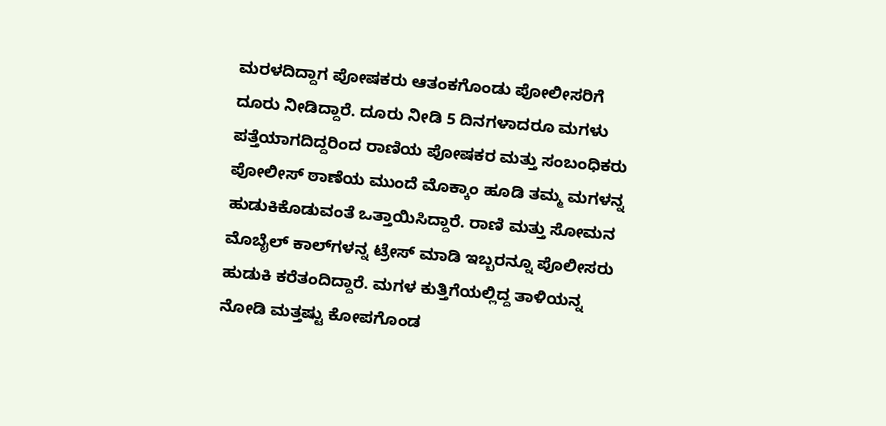ಮರಳದಿದ್ದಾಗ ಪೋಷಕರು ಆತಂಕಗೊಂಡು ಪೋಲೀಸರಿಗೆ ದೂರು ನೀಡಿದ್ದಾರೆ. ದೂರು ನೀಡಿ 5 ದಿನಗಳಾದರೂ ಮಗಳು ಪತ್ತೆಯಾಗದಿದ್ದರಿಂದ ರಾಣಿಯ ಪೋಷಕರ ಮತ್ತು ಸಂಬಂಧಿಕರು ಪೋಲೀಸ್ ಠಾಣೆಯ ಮುಂದೆ ಮೊಕ್ಕಾಂ ಹೂಡಿ ತಮ್ಮ ಮಗಳನ್ನ ಹುಡುಕಿಕೊಡುವಂತೆ ಒತ್ತಾಯಿಸಿದ್ದಾರೆ. ರಾಣಿ ಮತ್ತು ಸೋಮನ ಮೊಬೈಲ್ ಕಾಲ್‌ಗಳನ್ನ ಟ್ರೇಸ್ ಮಾಡಿ ಇಬ್ಬರನ್ನೂ ಪೊಲೀಸರು ಹುಡುಕಿ ಕರೆತಂದಿದ್ದಾರೆ. ಮಗಳ ಕುತ್ತಿಗೆಯಲ್ಲಿದ್ದ ತಾಳಿಯನ್ನ ನೋಡಿ ಮತ್ತಷ್ಟು ಕೋಪಗೊಂಡ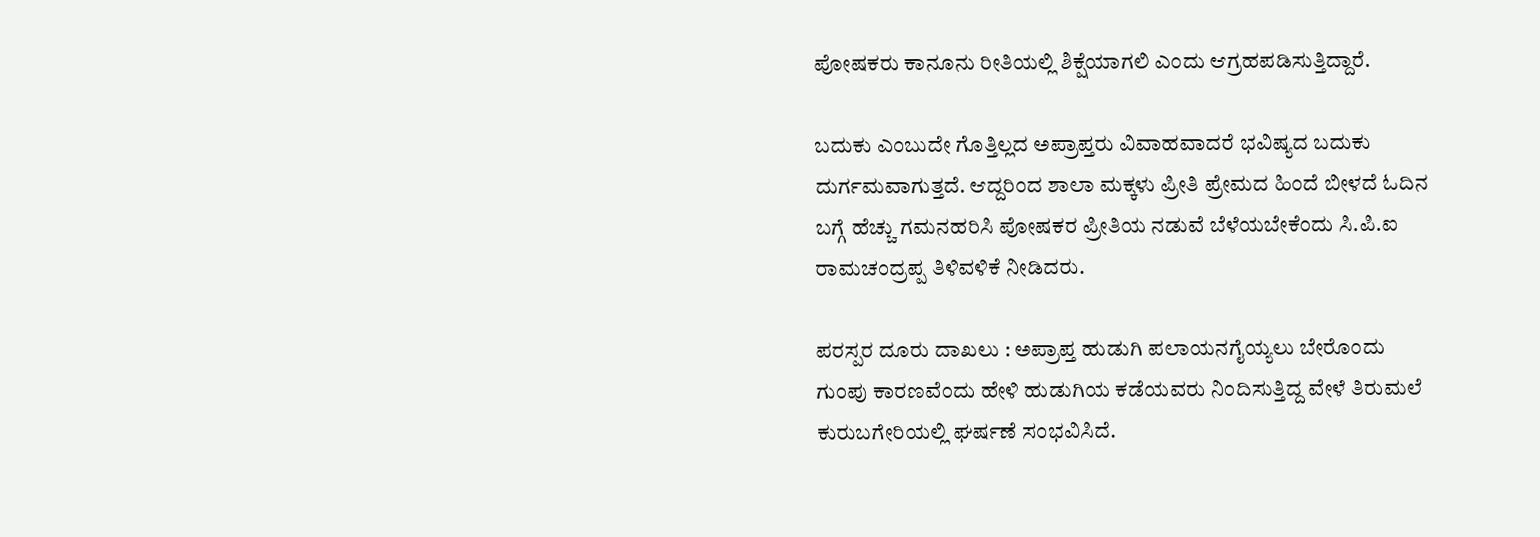ಪೋಷಕರು ಕಾನೂನು ರೀತಿಯಲ್ಲಿ ಶಿಕ್ಷೆಯಾಗಲಿ ಎಂದು ಆಗ್ರಹಪಡಿಸುತ್ತಿದ್ದಾರೆ.

ಬದುಕು ಎಂಬುದೇ ಗೊತ್ತಿಲ್ಲದ ಅಪ್ರಾಪ್ತರು ವಿವಾಹವಾದರೆ ಭವಿಷ್ಯದ ಬದುಕು ದುರ್ಗಮವಾಗುತ್ತದೆ. ಆದ್ದರಿಂದ ಶಾಲಾ ಮಕ್ಕಳು ಪ್ರೀತಿ ಪ್ರೇಮದ ಹಿಂದೆ ಬೀಳದೆ ಓದಿನ ಬಗ್ಗೆ ಹೆಚ್ಚು ಗಮನಹರಿಸಿ ಪೋಷಕರ ಪ್ರೀತಿಯ ನಡುವೆ ಬೆಳೆಯಬೇಕೆಂದು ಸಿ.ಪಿ.ಐ ರಾಮಚಂದ್ರಪ್ಪ ತಿಳಿವಳಿಕೆ ನೀಡಿದರು.

ಪರಸ್ಪರ ದೂರು ದಾಖಲು : ಅಪ್ರಾಪ್ತ ಹುಡುಗಿ ಪಲಾಯನಗೈಯ್ಯಲು ಬೇರೊಂದು ಗುಂಪು ಕಾರಣವೆಂದು ಹೇಳಿ ಹುಡುಗಿಯ ಕಡೆಯವರು ನಿಂದಿಸುತ್ತಿದ್ದ ವೇಳೆ ತಿರುಮಲೆ ಕುರುಬಗೇರಿಯಲ್ಲಿ ಘರ್ಷಣೆ ಸಂಭವಿಸಿದೆ.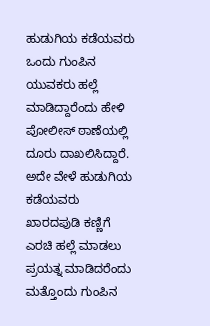ಹುಡುಗಿಯ ಕಡೆಯವರು ಒಂದು ಗುಂಪಿನ ಯುವಕರು ಹಲ್ಲೆ ಮಾಡಿದ್ದಾರೆಂದು ಹೇಳಿ ಪೋಲೀಸ್ ಠಾಣೆಯಲ್ಲಿ ದೂರು ದಾಖಲಿಸಿದ್ದಾರೆ. ಅದೇ ವೇಳೆ ಹುಡುಗಿಯ ಕಡೆಯವರು ಖಾರದಪುಡಿ ಕಣ್ಣಿಗೆ ಎರಚಿ ಹಲ್ಲೆ ಮಾಡಲು ಪ್ರಯತ್ನ ಮಾಡಿದರೆಂದು ಮತ್ತೊಂದು ಗುಂಪಿನ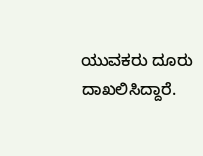ಯುವಕರು ದೂರು ದಾಖಲಿಸಿದ್ದಾರೆ.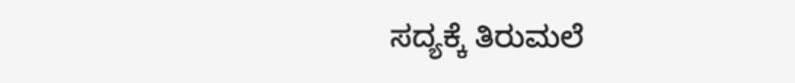ಸದ್ಯಕ್ಕೆ ತಿರುಮಲೆ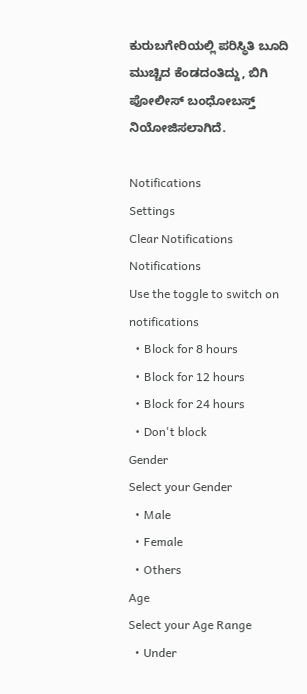ಕುರುಬಗೇರಿಯಲ್ಲಿ ಪರಿಸ್ಥಿತಿ ಬೂದಿ ಮುಚ್ಚಿದ ಕೆಂಡದಂತಿದ್ದು, ಬಿಗಿ ಪೋಲೀಸ್ ಬಂಧೋಬಸ್ತ್ ನಿಯೋಜಿಸಲಾಗಿದೆ.

Notifications
Settings
Clear Notifications
Notifications
Use the toggle to switch on notifications
  • Block for 8 hours
  • Block for 12 hours
  • Block for 24 hours
  • Don't block
Gender
Select your Gender
  • Male
  • Female
  • Others
Age
Select your Age Range
  • Under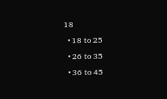18
  • 18 to 25
  • 26 to 35
  • 36 to 45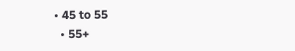• 45 to 55
  • 55+